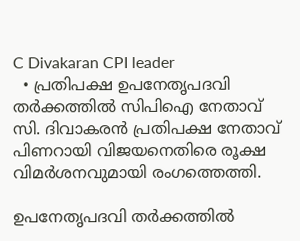C Divakaran CPI leader
  • പ്രതിപക്ഷ ഉപനേതൃപദവി തർക്കത്തിൽ സിപിഐ നേതാവ് സി. ദിവാകരൻ പ്രതിപക്ഷ നേതാവ് പിണറായി വിജയനെതിരെ രൂക്ഷ വിമർശനവുമായി രംഗത്തെത്തി.

ഉപനേതൃപദവി തര്‍ക്കത്തില്‍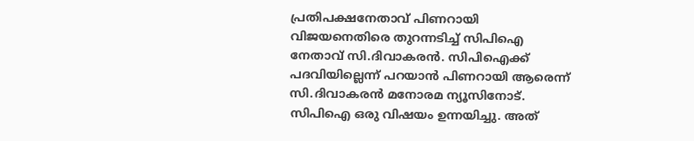പ്രതിപക്ഷനേതാവ് പിണറായി വിജയനെതിരെ തുറന്നടിച്ച് സിപിഐ നേതാവ് സി.ദിവാകരന്‍. സിപിഐക്ക് പദവിയില്ലെന്ന് പറയാന്‍ പിണറായി ആരെന്ന്  സി.ദിവാകരന്‍ മനോരമ ന്യൂസിനോട്. സിപിഐ ഒരു വിഷയം ഉന്നയിച്ചു. അത്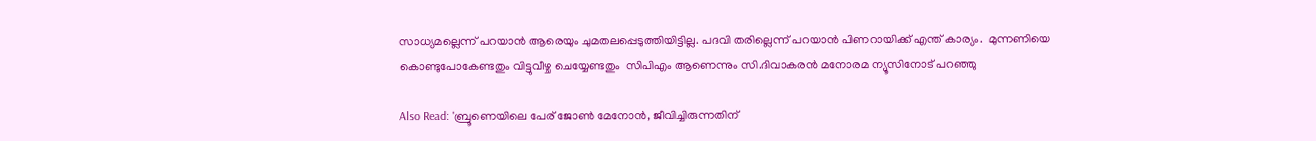സാധ്യമല്ലെന്ന് പറയാൻ ആരെയും ചുമതലപ്പെടുത്തിയിട്ടില്ല. പദവി തരില്ലെന്ന് പറയാൻ പിണറായിക്ക് എന്ത് കാര്യം.  മുന്നണിയെ കൊണ്ടുപോകേണ്ടതും വിട്ടുവീഴ്ച ചെയ്യേണ്ടതും  സിപിഎം ആണെന്നും സി.ദിവാകരന്‍ മനോരമ ന്യൂസിനോട് പറഞ്ഞു

Also Read: 'ബ്രൂണെയിലെ പേര് ജോണ്‍ മേനോന്‍, ജീവിച്ചിരുന്നതിന്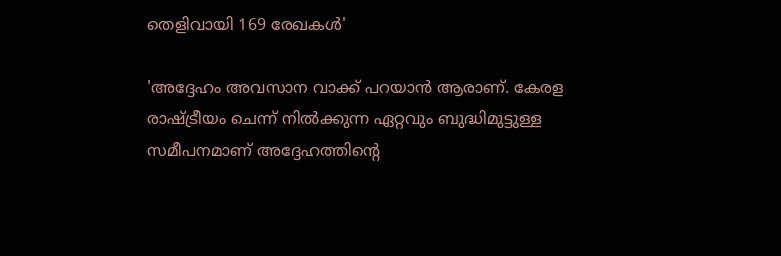തെളിവായി 169 രേഖകള്‍'

'അദ്ദേഹം അവസാന വാക്ക് പറയാന്‍ ആരാണ്. കേരള രാഷ്ട്രീയം ചെന്ന് നില്‍ക്കുന്ന ഏറ്റവും ബുദ്ധിമുട്ടുള്ള സമീപനമാണ് അദ്ദേഹത്തിന്‍റെ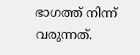ഭാഗത്ത് നിന്ന് വരുന്നത്.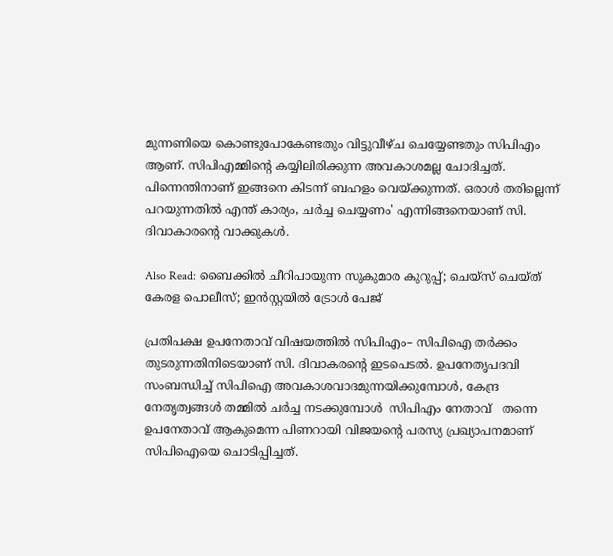മുന്നണിയെ കൊണ്ടുപോകേണ്ടതും വിട്ടുവീഴ്ച ചെയ്യേണ്ടതും സിപിഎം ആണ്. സിപിഎമ്മിന്‍റെ കയ്യിലിരിക്കുന്ന അവകാശമല്ല ചോദിച്ചത്. പിന്നെന്തിനാണ് ഇങ്ങനെ കിടന്ന് ബഹളം വെയ്ക്കുന്നത്. ഒരാള്‍ തരില്ലെന്ന് പറയുന്നതില്‍ എന്ത് കാര്യം, ചര്‍ച്ച ചെയ്യണം' എന്നിങ്ങനെയാണ് സി. ദിവാകാരന്റെ വാക്കുകള്‍.

Also Read: ബൈക്കില്‍ ചീറിപായുന്ന സുകുമാര കുറുപ്പ്; ചെയ്സ് ചെയ്ത് കേരള പൊലീസ്; ഇന്‍സ്റ്റയില്‍ ട്രോള്‍ പേജ്

പ്രതിപക്ഷ ഉപനേതാവ് വിഷയത്തില്‍ സിപിഎം– സിപിഐ തര്‍ക്കം തുടരുന്നതിനിടെയാണ് സി. ദിവാകരന്‍റെ ഇടപെടല്‍. ഉപനേതൃപദവി സംബന്ധിച്ച് സിപിഐ അവകാശവാദമുന്നയിക്കുമ്പോള്‍, കേന്ദ്ര നേതൃത്വങ്ങള്‍ തമ്മില്‍ ചര്‍ച്ച നടക്കുമ്പോള്‍  സിപിഎം നേതാവ്   തന്നെ ഉപനേതാവ് ആകുമെന്ന പിണറായി വിജയന്‍റെ പരസ്യ പ്രഖ്യാപനമാണ് സിപിഐയെ ചൊടിപ്പിച്ചത്.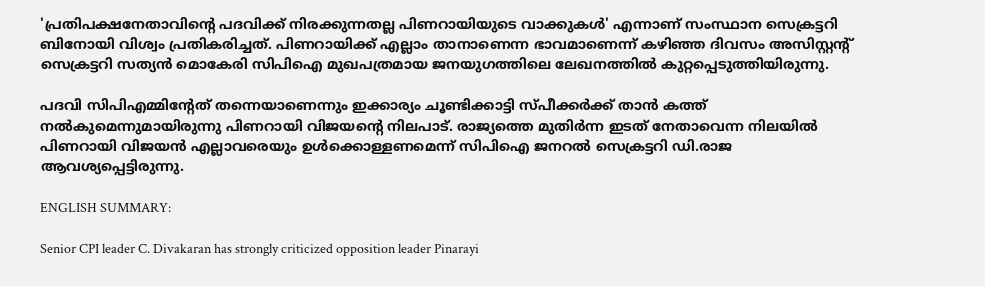'പ്രതിപക്ഷനേതാവിന്‍റെ പദവിക്ക് നിരക്കുന്നതല്ല പിണറായിയുടെ വാക്കുകള്‍' എന്നാണ് സംസ്ഥാന സെക്രട്ടറി ബിനോയി വിശ്വം പ്രതികരിച്ചത്. പിണറായിക്ക് എല്ലാം താനാണെന്ന ഭാവമാണെന്ന് കഴിഞ്ഞ ദിവസം അസിസ്റ്റന്‍റ് സെക്രട്ടറി സത്യന്‍ മൊകേരി സിപിഐ മുഖപത്രമായ ജനയുഗത്തിലെ ലേഖനത്തില്‍ കുറ്റപ്പെടുത്തിയിരുന്നു.

പദവി സിപിഎമ്മിന്‍റേത് തന്നെയാണെന്നും ഇക്കാര്യം ചൂണ്ടിക്കാട്ടി സ്പീക്കര്‍ക്ക് താന്‍ കത്ത് നല്‍കുമെന്നുമായിരുന്നു പിണറായി വിജയന്‍റെ നിലപാട്. രാജ്യത്തെ മുതിര്‍ന്ന ഇടത് നേതാവെന്ന നിലയില്‍ പിണറായി വിജയന്‍ എല്ലാവരെയും ഉള്‍ക്കൊള്ളണമെന്ന് സിപിഐ ജനറല്‍ സെക്രട്ടറി ഡി.രാജ ആവശ്യപ്പെട്ടിരുന്നു.

ENGLISH SUMMARY:

Senior CPI leader C. Divakaran has strongly criticized opposition leader Pinarayi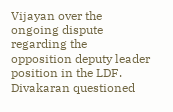Vijayan over the ongoing dispute regarding the opposition deputy leader position in the LDF. Divakaran questioned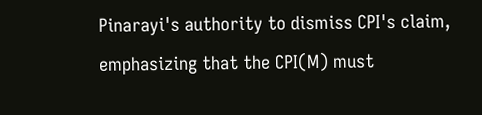Pinarayi's authority to dismiss CPI's claim, emphasizing that the CPI(M) must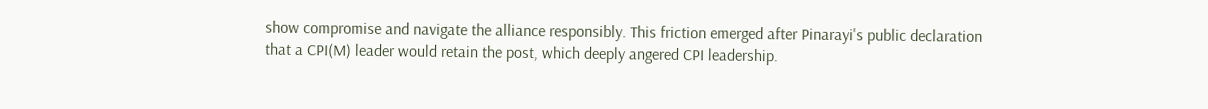show compromise and navigate the alliance responsibly. This friction emerged after Pinarayi's public declaration that a CPI(M) leader would retain the post, which deeply angered CPI leadership.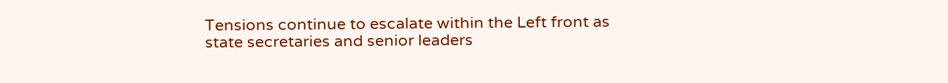Tensions continue to escalate within the Left front as state secretaries and senior leaders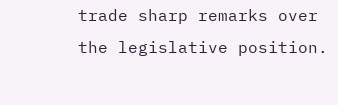trade sharp remarks over the legislative position.